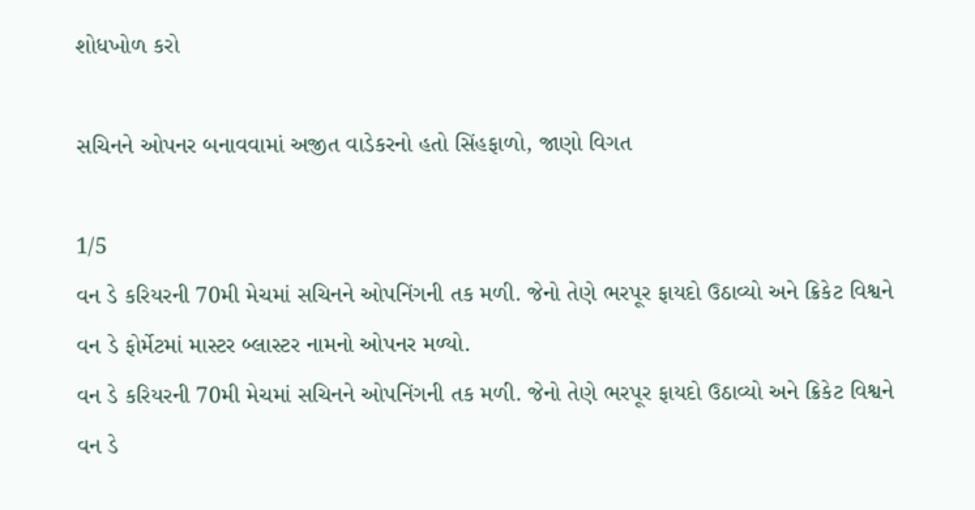શોધખોળ કરો

સચિનને ઓપનર બનાવવામાં અજીત વાડેકરનો હતો સિંહફાળો, જાણો વિગત

1/5
વન ડે કરિયરની 70મી મેચમાં સચિનને ઓપનિંગની તક મળી. જેનો તેણે ભરપૂર ફાયદો ઉઠાવ્યો અને ક્રિકેટ વિશ્વને વન ડે ફોર્મેટમાં માસ્ટર બ્લાસ્ટર નામનો ઓપનર મળ્યો.
વન ડે કરિયરની 70મી મેચમાં સચિનને ઓપનિંગની તક મળી. જેનો તેણે ભરપૂર ફાયદો ઉઠાવ્યો અને ક્રિકેટ વિશ્વને વન ડે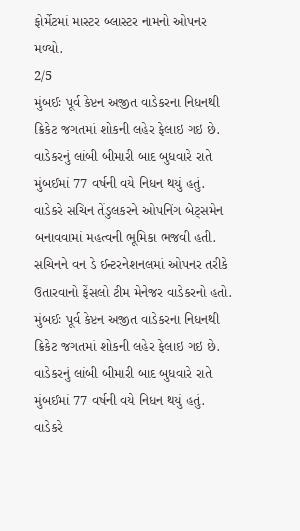ફોર્મેટમાં માસ્ટર બ્લાસ્ટર નામનો ઓપનર મળ્યો.
2/5
મુંબઈઃ પૂર્વ કેપ્ટન અજીત વાડેકરના નિધનથી ક્રિકેટ જગતમાં શોકની લહેર ફેલાઇ ગઇ છે. વાડેકરનું લાંબી બીમારી બાદ બુધવારે રાતે મુંબઈમાં 77 વર્ષની વયે નિધન થયું હતું. વાડેકરે સચિન તેંડુલકરને ઓપનિંગ બેટ્સમેન બનાવવામાં મહત્વની ભૂમિકા ભજવી હતી. સચિનને વન ડે ઈન્ટરનેશનલમાં ઓપનર તરીકે ઉતારવાનો ફેંસલો ટીમ મેનેજર વાડેકરનો હતો.
મુંબઈઃ પૂર્વ કેપ્ટન અજીત વાડેકરના નિધનથી ક્રિકેટ જગતમાં શોકની લહેર ફેલાઇ ગઇ છે. વાડેકરનું લાંબી બીમારી બાદ બુધવારે રાતે મુંબઈમાં 77 વર્ષની વયે નિધન થયું હતું. વાડેકરે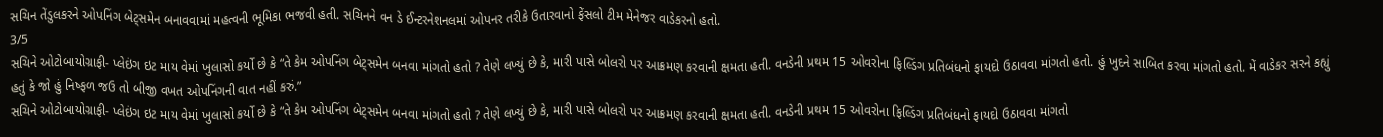સચિન તેંડુલકરને ઓપનિંગ બેટ્સમેન બનાવવામાં મહત્વની ભૂમિકા ભજવી હતી. સચિનને વન ડે ઈન્ટરનેશનલમાં ઓપનર તરીકે ઉતારવાનો ફેંસલો ટીમ મેનેજર વાડેકરનો હતો.
3/5
સચિને ઓટોબાયોગ્રાફી- પ્લેઇંગ ઇટ માય વેમાં ખુલાસો કર્યો છે કે “તે કેમ ઓપનિંગ બેટ્સમેન બનવા માંગતો હતો ? તેણે લખ્યું છે કે, મારી પાસે બોલરો પર આક્રમણ કરવાની ક્ષમતા હતી. વનડેની પ્રથમ 15 ઓવરોના ફિલ્ડિંગ પ્રતિબંધનો ફાયદો ઉઠાવવા માંગતો હતો. હું ખુદને સાબિત કરવા માંગતો હતો. મેં વાડેકર સરને કહ્યું હતું કે જો હું નિષ્ફળ જઉ તો બીજી વખત ઓપનિંગની વાત નહીં કરું.”
સચિને ઓટોબાયોગ્રાફી- પ્લેઇંગ ઇટ માય વેમાં ખુલાસો કર્યો છે કે “તે કેમ ઓપનિંગ બેટ્સમેન બનવા માંગતો હતો ? તેણે લખ્યું છે કે, મારી પાસે બોલરો પર આક્રમણ કરવાની ક્ષમતા હતી. વનડેની પ્રથમ 15 ઓવરોના ફિલ્ડિંગ પ્રતિબંધનો ફાયદો ઉઠાવવા માંગતો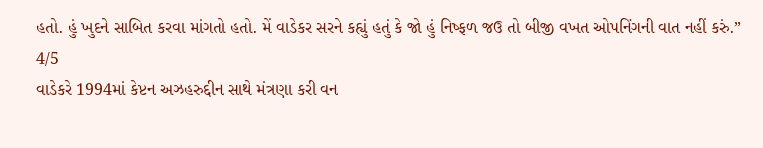હતો. હું ખુદને સાબિત કરવા માંગતો હતો. મેં વાડેકર સરને કહ્યું હતું કે જો હું નિષ્ફળ જઉ તો બીજી વખત ઓપનિંગની વાત નહીં કરું.”
4/5
વાડેકરે 1994માં કેપ્ટન અઝહરુદ્દીન સાથે મંત્રણા કરી વન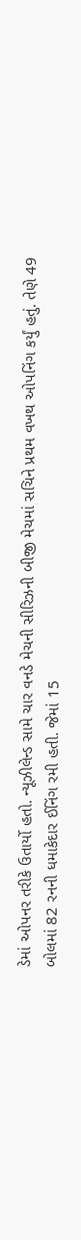ડેમાં ઓપનર તરીકે ઉતાર્યો હતો. ન્યૂઝીલેન્ડ સામે ચાર વનડે મેચની સીરિઝની બીજી મેચમાં સચિને પ્રથમ વખથ ઓપનિંગ કર્યું હતું. તેણે 49 બોલમાં 82 રનની ધમાકેદાર ઈનિંગ રમી હતી. જેમાં 15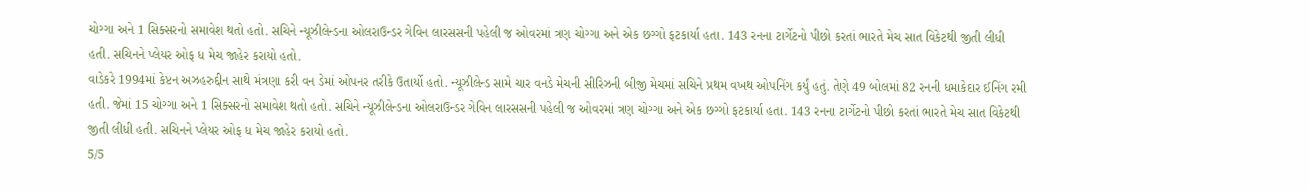ચોગ્ગા અને 1 સિક્સરનો સમાવેશ થતો હતો. સચિને ન્યૂઝીલેન્ડના ઓલરાઉન્ડર ગેવિન લારસસની પહેલી જ ઓવરમાં ત્રણ ચોગ્ગા અને એક છગ્ગો ફટકાર્યા હતા. 143 રનના ટાર્ગેટનો પીછો કરતાં ભારતે મેચ સાત વિકેટથી જીતી લીધી હતી. સચિનને પ્લેયર ઓફ ધ મેચ જાહેર કરાયો હતો.
વાડેકરે 1994માં કેપ્ટન અઝહરુદ્દીન સાથે મંત્રણા કરી વન ડેમાં ઓપનર તરીકે ઉતાર્યો હતો. ન્યૂઝીલેન્ડ સામે ચાર વનડે મેચની સીરિઝની બીજી મેચમાં સચિને પ્રથમ વખથ ઓપનિંગ કર્યું હતું. તેણે 49 બોલમાં 82 રનની ધમાકેદાર ઈનિંગ રમી હતી. જેમાં 15 ચોગ્ગા અને 1 સિક્સરનો સમાવેશ થતો હતો. સચિને ન્યૂઝીલેન્ડના ઓલરાઉન્ડર ગેવિન લારસસની પહેલી જ ઓવરમાં ત્રણ ચોગ્ગા અને એક છગ્ગો ફટકાર્યા હતા. 143 રનના ટાર્ગેટનો પીછો કરતાં ભારતે મેચ સાત વિકેટથી જીતી લીધી હતી. સચિનને પ્લેયર ઓફ ધ મેચ જાહેર કરાયો હતો.
5/5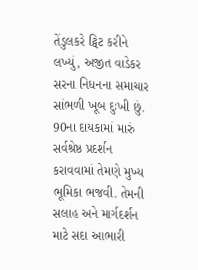તેંડુલકરે ટ્વિટ કરીને લખ્યું, અજીત વાડેકર સરના નિધનના સમાચાર સાંભળી ખૂબ દુઃખી છું. 90ના દાયકામાં મારું સર્વશ્રેષ્ઠ પ્રદર્શન કરાવવામાં તેમણે મુખ્ય ભૂમિકા ભજવી. તેમની સલાહ અને માર્ગદર્શન માટે સદા આભારી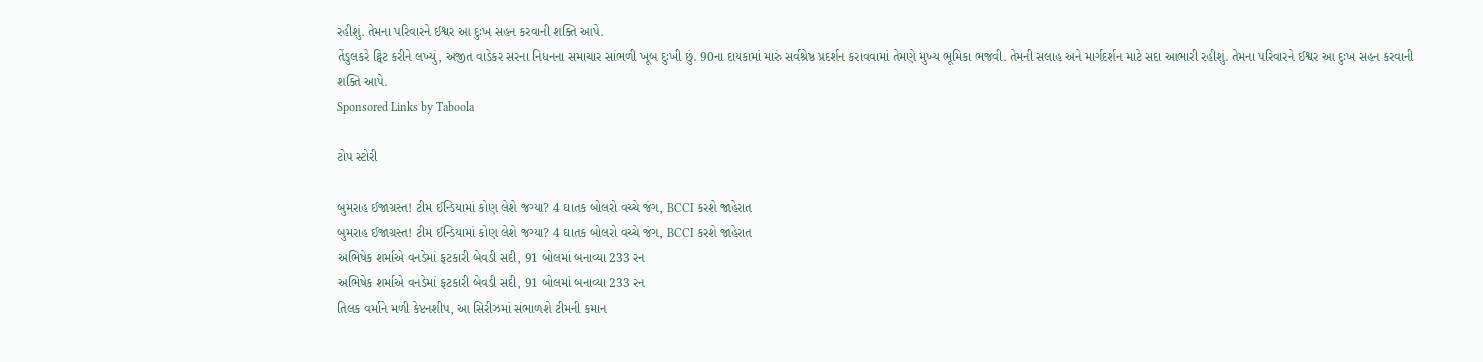રહીશું. તેમના પરિવારને ઈશ્વર આ દુઃખ સહન કરવાની શક્તિ આપે.
તેંડુલકરે ટ્વિટ કરીને લખ્યું, અજીત વાડેકર સરના નિધનના સમાચાર સાંભળી ખૂબ દુઃખી છું. 90ના દાયકામાં મારું સર્વશ્રેષ્ઠ પ્રદર્શન કરાવવામાં તેમણે મુખ્ય ભૂમિકા ભજવી. તેમની સલાહ અને માર્ગદર્શન માટે સદા આભારી રહીશું. તેમના પરિવારને ઈશ્વર આ દુઃખ સહન કરવાની શક્તિ આપે.
Sponsored Links by Taboola

ટોપ સ્ટોરી

બુમરાહ ઈજાગ્રસ્ત! ટીમ ઈન્ડિયામાં કોણ લેશે જગ્યા? 4 ઘાતક બોલરો વચ્ચે જંગ, BCCI કરશે જાહેરાત
બુમરાહ ઈજાગ્રસ્ત! ટીમ ઈન્ડિયામાં કોણ લેશે જગ્યા? 4 ઘાતક બોલરો વચ્ચે જંગ, BCCI કરશે જાહેરાત
અભિષેક શર્માએ વનડેમાં ફટકારી બેવડી સદી, 91 બોલમાં બનાવ્યા 233 રન
અભિષેક શર્માએ વનડેમાં ફટકારી બેવડી સદી, 91 બોલમાં બનાવ્યા 233 રન
તિલક વર્માને મળી કેપ્ટનશીપ, આ સિરીઝમાં સંભાળશે ટીમની કમાન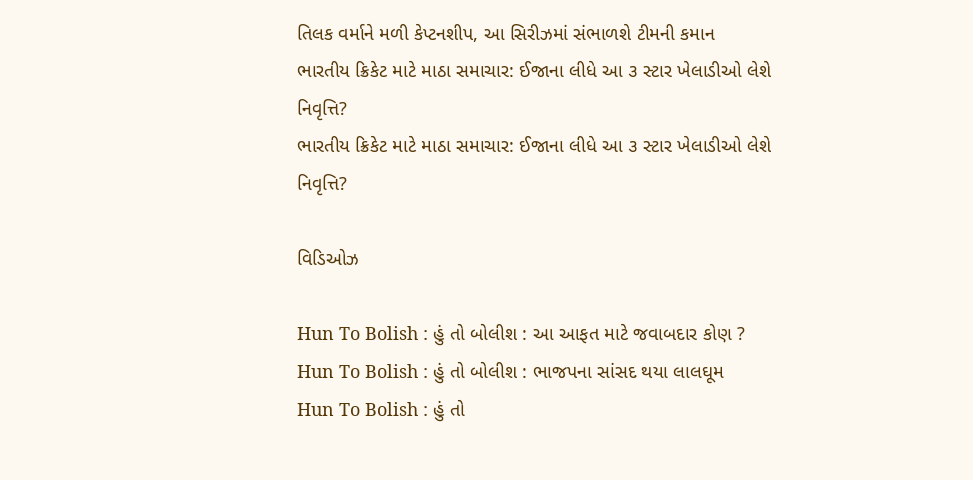તિલક વર્માને મળી કેપ્ટનશીપ, આ સિરીઝમાં સંભાળશે ટીમની કમાન
ભારતીય ક્રિકેટ માટે માઠા સમાચાર: ઈજાના લીધે આ ૩ સ્ટાર ખેલાડીઓ લેશે નિવૃત્તિ?
ભારતીય ક્રિકેટ માટે માઠા સમાચાર: ઈજાના લીધે આ ૩ સ્ટાર ખેલાડીઓ લેશે નિવૃત્તિ?

વિડિઓઝ

Hun To Bolish : હું તો બોલીશ : આ આફત માટે જવાબદાર કોણ ?
Hun To Bolish : હું તો બોલીશ : ભાજપના સાંસદ થયા લાલઘૂમ
Hun To Bolish : હું તો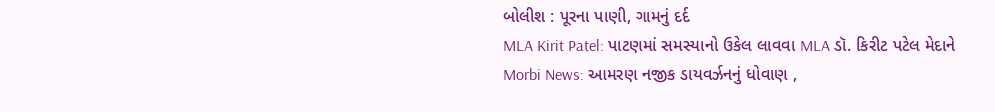બોલીશ : પૂરના પાણી, ગામનું દર્દ
MLA Kirit Patel: પાટણમાં સમસ્યાનો ઉકેલ લાવવા MLA ડૉ. કિરીટ પટેલ મેદાને
Morbi News: આમરણ નજીક ડાયવર્ઝનનું ધોવાણ ,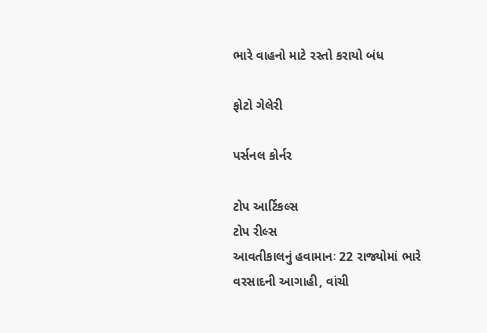ભારે વાહનો માટે રસ્તો કરાયો બંધ

ફોટો ગેલેરી

પર્સનલ કોર્નર

ટોપ આર્ટિકલ્સ
ટોપ રીલ્સ
આવતીકાલનું હવામાનઃ 22 રાજ્યોમાં ભારે વરસાદની આગાહી, વાંચી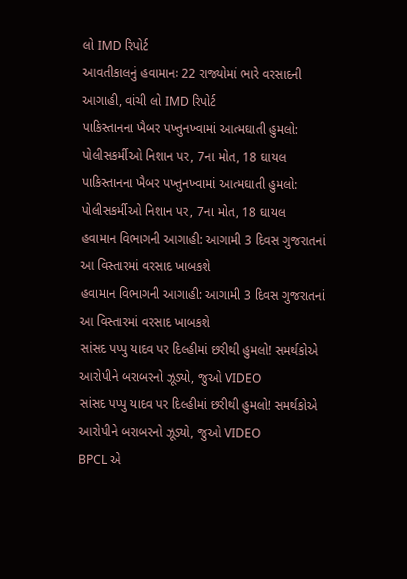લો IMD રિપોર્ટ
આવતીકાલનું હવામાનઃ 22 રાજ્યોમાં ભારે વરસાદની આગાહી, વાંચી લો IMD રિપોર્ટ
પાકિસ્તાનના ખૈબર પખ્તુનખ્વામાં આત્મઘાતી હુમલો: પોલીસકર્મીઓ નિશાન પર, 7ના મોત, 18 ઘાયલ
પાકિસ્તાનના ખૈબર પખ્તુનખ્વામાં આત્મઘાતી હુમલો: પોલીસકર્મીઓ નિશાન પર, 7ના મોત, 18 ઘાયલ
હવામાન વિભાગની આગાહી: આગામી 3 દિવસ ગુજરાતનાં આ વિસ્તારમાં વરસાદ ખાબકશે
હવામાન વિભાગની આગાહી: આગામી 3 દિવસ ગુજરાતનાં આ વિસ્તારમાં વરસાદ ખાબકશે
સાંસદ પપ્પુ યાદવ પર દિલ્હીમાં છરીથી હુમલો! સમર્થકોએ આરોપીને બરાબરનો ઝૂડ્યો, જુઓ VIDEO
સાંસદ પપ્પુ યાદવ પર દિલ્હીમાં છરીથી હુમલો! સમર્થકોએ આરોપીને બરાબરનો ઝૂડ્યો, જુઓ VIDEO
BPCL એ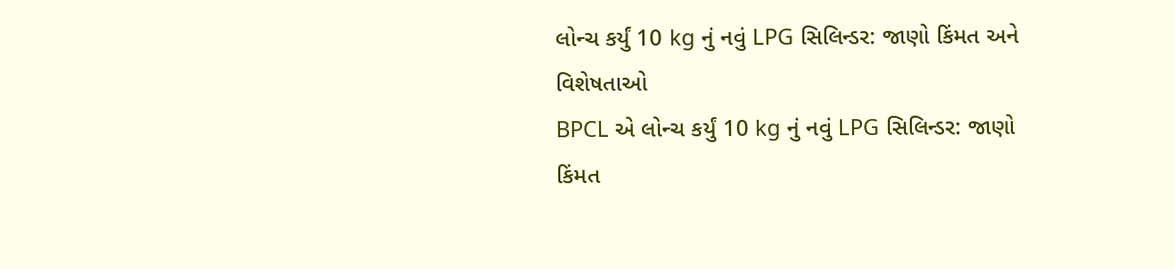લોન્ચ કર્યું 10 kg નું નવું LPG સિલિન્ડર: જાણો કિંમત અને વિશેષતાઓ
BPCL એ લોન્ચ કર્યું 10 kg નું નવું LPG સિલિન્ડર: જાણો કિંમત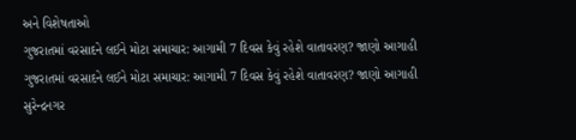અને વિશેષતાઓ
ગુજરાતમાં વરસાદને લઈને મોટા સમાચાર: આગામી 7 દિવસ કેવું રહેશે વાતાવરણ? જાણો આગાહી
ગુજરાતમાં વરસાદને લઈને મોટા સમાચાર: આગામી 7 દિવસ કેવું રહેશે વાતાવરણ? જાણો આગાહી
સુરેન્દ્રનગર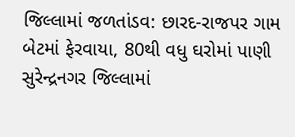જિલ્લામાં જળતાંડવ: છારદ-રાજપર ગામ બેટમાં ફેરવાયા, 80થી વધુ ઘરોમાં પાણી
સુરેન્દ્રનગર જિલ્લામાં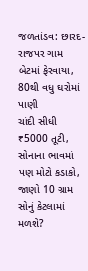જળતાંડવ: છારદ-રાજપર ગામ બેટમાં ફેરવાયા, 80થી વધુ ઘરોમાં પાણી
ચાંદી સીધી ₹5000 તૂટી, સોનાના ભાવમાં પણ મોટો કડાકો, જાણો 10 ગ્રામ સોનું કેટલામાં મળશે?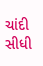ચાંદી સીધી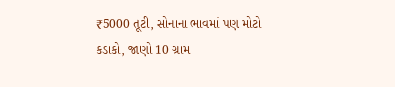₹5000 તૂટી, સોનાના ભાવમાં પણ મોટો કડાકો, જાણો 10 ગ્રામ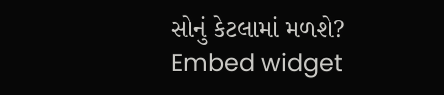સોનું કેટલામાં મળશે?
Embed widget